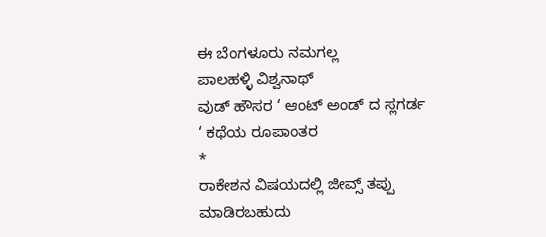ಈ ಬೆಂಗಳೂರು ನಮಗಲ್ಲ
ಪಾಲಹಳ್ಳಿ ವಿಶ್ವನಾಥ್
ವುಡ್ ಹೌಸರ ‘ ಆಂಟ್ ಅಂಡ್ ದ ಸ್ಲಗರ್ಡ ‘ ಕಥೆಯ ರೂಪಾಂತರ
*
ರಾಕೇಶನ ವಿಷಯದಲ್ಲಿ ಜೀವ್ಸ್ ತಪ್ಪು ಮಾಡಿರಬಹುದು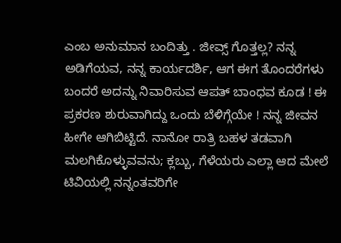ಎಂಬ ಅನುಮಾನ ಬಂದಿತ್ತು . ಜೀವ್ಸ್ ಗೊತ್ತಲ್ಲ? ನನ್ನ
ಅಡಿಗೆಯವ, ನನ್ನ ಕಾರ್ಯದರ್ಶಿ, ಆಗ ಈಗ ತೊಂದರೆಗಳು ಬಂದರೆ ಅದನ್ನು ನಿವಾರಿಸುವ ಆಪತ್ ಬಾಂಧವ ಕೂಡ ! ಈ
ಪ್ರಕರಣ ಶುರುವಾಗಿದ್ದು ಒಂದು ಬೆಳಿಗ್ಗೆಯೇ ! ನನ್ನ ಜೀವನ ಹೀಗೇ ಆಗಿಬಿಟ್ಟಿದೆ. ನಾನೋ ರಾತ್ರಿ ಬಹಳ ತಡವಾಗಿ
ಮಲಗಿಕೊಳ್ಳುವವನು; ಕ್ಲಬ್ಬು, ಗೆಳೆಯರು ಎಲ್ಲಾ ಆದ ಮೇಲೆ ಟಿವಿಯಲ್ಲಿ ನನ್ನಂತವರಿಗೇ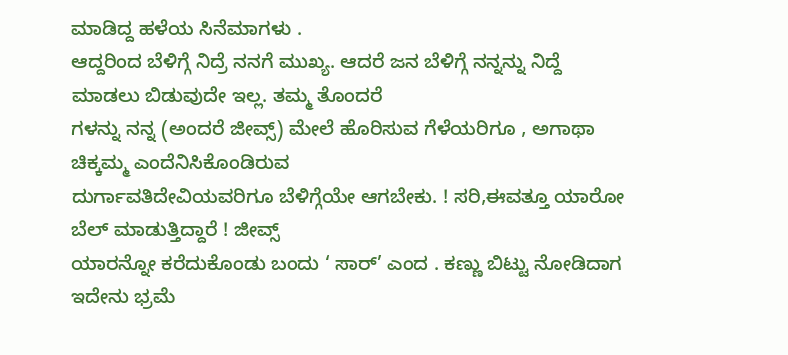ಮಾಡಿದ್ದ ಹಳೆಯ ಸಿನೆಮಾಗಳು .
ಆದ್ದರಿಂದ ಬೆಳಿಗ್ಗೆ ನಿದ್ರೆ ನನಗೆ ಮುಖ್ಯ. ಆದರೆ ಜನ ಬೆಳಿಗ್ಗೆ ನನ್ನನ್ನು ನಿದ್ದೆ ಮಾಡಲು ಬಿಡುವುದೇ ಇಲ್ಲ. ತಮ್ಮ ತೊಂದರೆ
ಗಳನ್ನು ನನ್ನ (ಅಂದರೆ ಜೀವ್ಸ್) ಮೇಲೆ ಹೊರಿಸುವ ಗೆಳೆಯರಿಗೂ , ಅಗಾಥಾ ಚಿಕ್ಕಮ್ಮ ಎಂದೆನಿಸಿಕೊಂಡಿರುವ
ದುರ್ಗಾವತಿದೇವಿಯವರಿಗೂ ಬೆಳಿಗ್ಗೆಯೇ ಆಗಬೇಕು. ! ಸರಿ,ಈವತ್ತೂ ಯಾರೋ ಬೆಲ್ ಮಾಡುತ್ತಿದ್ದಾರೆ ! ಜೀವ್ಸ್
ಯಾರನ್ನೋ ಕರೆದುಕೊಂಡು ಬಂದು ‘ ಸಾರ್’ ಎಂದ . ಕಣ್ಣು ಬಿಟ್ಟು ನೋಡಿದಾಗ ಇದೇನು ಭ್ರಮೆ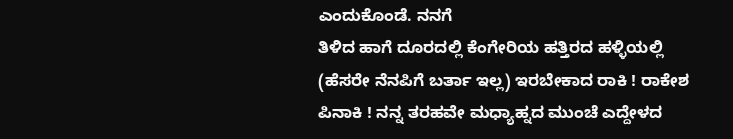ಎಂದುಕೊಂಡೆ. ನನಗೆ
ತಿಳಿದ ಹಾಗೆ ದೂರದಲ್ಲಿ ಕೆಂಗೇರಿಯ ಹತ್ತಿರದ ಹಳ್ಳಿಯಲ್ಲಿ (ಹೆಸರೇ ನೆನಪಿಗೆ ಬರ್ತಾ ಇಲ್ಲ) ಇರಬೇಕಾದ ರಾಕಿ ! ರಾಕೇಶ
ಪಿನಾಕಿ ! ನನ್ನ ತರಹವೇ ಮಧ್ಯಾಹ್ನದ ಮುಂಚೆ ಎದ್ದೇಳದ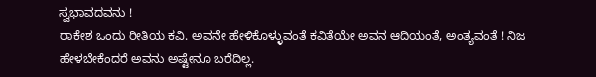ಸ್ವಭಾವದವನು !
ರಾಕೇಶ ಒಂದು ರೀತಿಯ ಕವಿ. ಅವನೇ ಹೇಳಿಕೊಳ್ಳುವಂತೆ ಕವಿತೆಯೇ ಅವನ ಆದಿಯಂತೆ, ಅಂತ್ಯವಂತೆ ! ನಿಜ
ಹೇಳಬೇಕೆಂದರೆ ಅವನು ಅಷ್ಟೇನೂ ಬರೆದಿಲ್ಲ.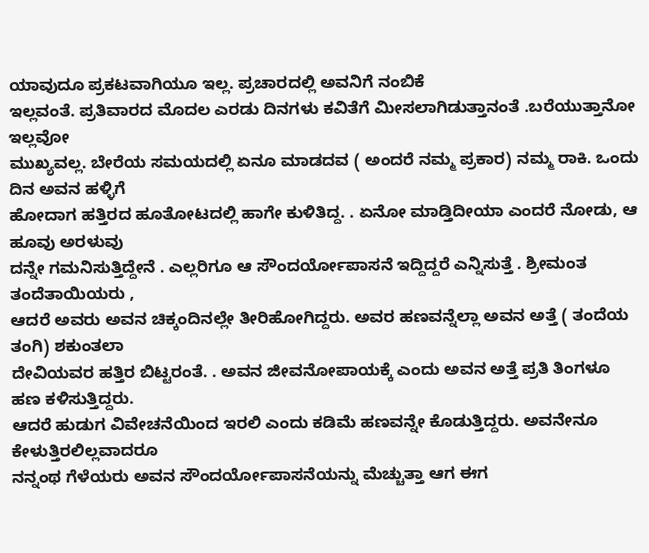ಯಾವುದೂ ಪ್ರಕಟವಾಗಿಯೂ ಇಲ್ಲ. ಪ್ರಚಾರದಲ್ಲಿ ಅವನಿಗೆ ನಂಬಿಕೆ
ಇಲ್ಲವಂತೆ. ಪ್ರತಿವಾರದ ಮೊದಲ ಎರಡು ದಿನಗಳು ಕವಿತೆಗೆ ಮೀಸಲಾಗಿಡುತ್ತಾನಂತೆ .ಬರೆಯುತ್ತಾನೋ ಇಲ್ಲವೋ
ಮುಖ್ಯವಲ್ಲ. ಬೇರೆಯ ಸಮಯದಲ್ಲಿ ಏನೂ ಮಾಡದವ ( ಅಂದರೆ ನಮ್ಮ ಪ್ರಕಾರ) ನಮ್ಮ ರಾಕಿ. ಒಂದು ದಿನ ಅವನ ಹಳ್ಳಿಗೆ
ಹೋದಾಗ ಹತ್ತಿರದ ಹೂತೋಟದಲ್ಲಿ ಹಾಗೇ ಕುಳಿತಿದ್ದ. . ಏನೋ ಮಾಡ್ತಿದೀಯಾ ಎಂದರೆ ನೋಡು, ಆ ಹೂವು ಅರಳುವು
ದನ್ನೇ ಗಮನಿಸುತ್ತಿದ್ದೇನೆ . ಎಲ್ಲರಿಗೂ ಆ ಸೌಂದರ್ಯೋಪಾಸನೆ ಇದ್ದಿದ್ದರೆ ಎನ್ನಿಸುತ್ತೆ . ಶ್ರೀಮಂತ ತಂದೆತಾಯಿಯರು ,
ಆದರೆ ಅವರು ಅವನ ಚಿಕ್ಕಂದಿನಲ್ಲೇ ತೀರಿಹೋಗಿದ್ದರು. ಅವರ ಹಣವನ್ನೆಲ್ಲಾ ಅವನ ಅತ್ತೆ ( ತಂದೆಯ ತಂಗಿ) ಶಕುಂತಲಾ
ದೇವಿಯವರ ಹತ್ತಿರ ಬಿಟ್ಟರಂತೆ. . ಅವನ ಜೀವನೋಪಾಯಕ್ಕೆ ಎಂದು ಅವನ ಅತ್ತೆ ಪ್ರತಿ ತಿಂಗಳೂ ಹಣ ಕಳಿಸುತ್ತಿದ್ದರು.
ಆದರೆ ಹುಡುಗ ವಿವೇಚನೆಯಿಂದ ಇರಲಿ ಎಂದು ಕಡಿಮೆ ಹಣವನ್ನೇ ಕೊಡುತ್ತಿದ್ದರು. ಅವನೇನೂ ಕೇಳುತ್ತಿರಲಿಲ್ಲವಾದರೂ
ನನ್ನಂಥ ಗೆಳೆಯರು ಅವನ ಸೌಂದರ್ಯೋಪಾಸನೆಯನ್ನು ಮೆಚ್ಚುತ್ತಾ ಆಗ ಈಗ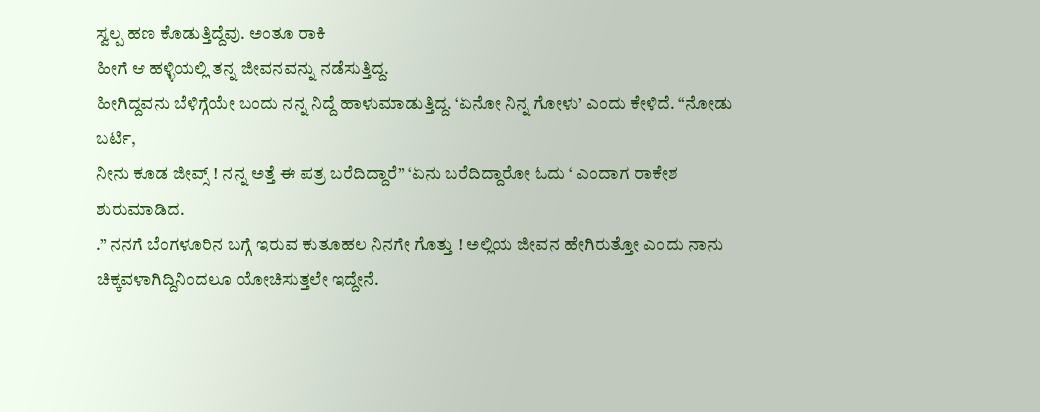ಸ್ವಲ್ಪ ಹಣ ಕೊಡುತ್ತಿದ್ದೆವು. ಅಂತೂ ರಾಕಿ
ಹೀಗೆ ಆ ಹಳ್ಳಿಯಲ್ಲಿ ತನ್ನ ಜೀವನವನ್ನು ನಡೆಸುತ್ತಿದ್ದ.
ಹೀಗಿದ್ದವನು ಬೆಳಿಗ್ಗೆಯೇ ಬಂದು ನನ್ನ ನಿದ್ದೆ ಹಾಳುಮಾಡುತ್ತಿದ್ದ. ‘ಏನೋ ನಿನ್ನ ಗೋಳು’ ಎಂದು ಕೇಳಿದೆ. “ನೋಡು ಬರ್ಟಿ,
ನೀನು ಕೂಡ ಜೀವ್ಸ್ ! ನನ್ನ ಅತ್ತೆ ಈ ಪತ್ರ ಬರೆದಿದ್ದಾರೆ” ‘ಏನು ಬರೆದಿದ್ದಾರೋ ಓದು ‘ ಎಂದಾಗ ರಾಕೇಶ ಶುರುಮಾಡಿದ.
.” ನನಗೆ ಬೆಂಗಳೂರಿನ ಬಗ್ಗೆ ಇರುವ ಕುತೂಹಲ ನಿನಗೇ ಗೊತ್ತು ! ಅಲ್ಲಿಯ ಜೀವನ ಹೇಗಿರುತ್ತೋ ಎಂದು ನಾನು
ಚಿಕ್ಕವಳಾಗಿದ್ದಿನಿಂದಲೂ ಯೋಚಿಸುತ್ತಲೇ ಇದ್ದೇನೆ.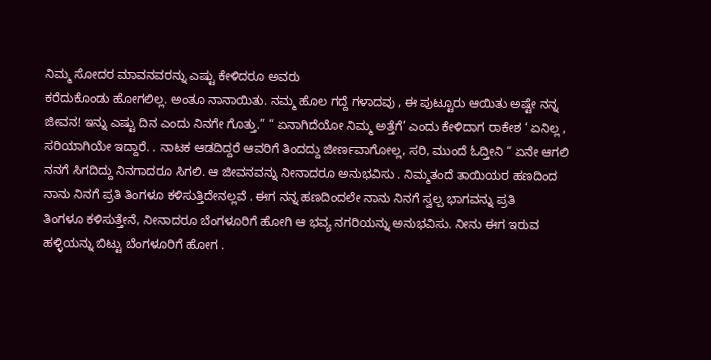ನಿಮ್ಮ ಸೋದರ ಮಾವನವರನ್ನು ಎಷ್ಟು ಕೇಳಿದರೂ ಅವರು
ಕರೆದುಕೊಂಡು ಹೋಗಲಿಲ್ಲ. ಅಂತೂ ನಾನಾಯಿತು. ನಮ್ಮ ಹೊಲ ಗದ್ದೆ ಗಳಾದವು , ಈ ಪುಟ್ಟೂರು ಆಯಿತು ಅಷ್ಟೇ ನನ್ನ
ಜೀವನ! ಇನ್ನು ಎಷ್ಟು ದಿನ ಎಂದು ನಿನಗೇ ಗೊತ್ತು.” “ ಏನಾಗಿದೆಯೋ ನಿಮ್ಮ ಅತ್ತೆಗೆ’ ಎಂದು ಕೇಳಿದಾಗ ರಾಕೇಶ ‘ ಏನಿಲ್ಲ ,
ಸರಿಯಾಗಿಯೇ ಇದ್ದಾರೆ. . ನಾಟಕ ಆಡದಿದ್ದರೆ ಆವರಿಗೆ ತಿಂದದ್ದು ಜೀರ್ಣವಾಗೋಲ್ಲ, ಸರಿ, ಮುಂದೆ ಓದ್ತೀನಿ “ ಏನೇ ಆಗಲಿ
ನನಗೆ ಸಿಗದಿದ್ದು ನಿನಗಾದರೂ ಸಿಗಲಿ. ಆ ಜೀವನವನ್ನು ನೀನಾದರೂ ಅನುಭವಿಸು . ನಿಮ್ಮತಂದೆ ತಾಯಿಯರ ಹಣದಿಂದ
ನಾನು ನಿನಗೆ ಪ್ರತಿ ತಿಂಗಳೂ ಕಳಿಸುತ್ತಿದೇನಲ್ಲವೆ . ಈಗ ನನ್ನ ಹಣದಿಂದಲೇ ನಾನು ನಿನಗೆ ಸ್ವಲ್ಪ ಭಾಗವನ್ನು ಪ್ರತಿ
ತಿಂಗಳೂ ಕಳಿಸುತ್ತೇನೆ, ನೀನಾದರೂ ಬೆಂಗಳೂರಿಗೆ ಹೋಗಿ ಆ ಭವ್ಯ ನಗರಿಯನ್ನು ಅನುಭವಿಸು. ನೀನು ಈಗ ಇರುವ
ಹಳ್ಳಿಯನ್ನು ಬಿಟ್ಟು ಬೆಂಗಳೂರಿಗೆ ಹೋಗ .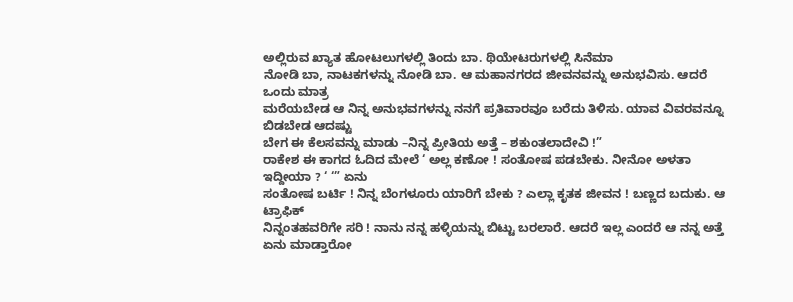ಅಲ್ಲಿರುವ ಖ್ಯಾತ ಹೋಟಲುಗಳಲ್ಲಿ ತಿಂದು ಬಾ. ಥಿಯೇಟರುಗಳಲ್ಲಿ ಸಿನೆಮಾ
ನೋಡಿ ಬಾ, ನಾಟಕಗಳನ್ನು ನೋಡಿ ಬಾ. ಆ ಮಹಾನಗರದ ಜೀವನವನ್ನು ಅನುಭವಿಸು. ಆದರೆ ಒಂದು ಮಾತ್ರ
ಮರೆಯಬೇಡ ಆ ನಿನ್ನ ಅನುಭವಗಳನ್ನು ನನಗೆ ಪ್ರತಿವಾರವೂ ಬರೆದು ತಿಳಿಸು. ಯಾವ ವಿವರವನ್ನೂ ಬಿಡಬೇಡ ಆದಷ್ಟು
ಬೇಗ ಈ ಕೆಲಸವನ್ನು ಮಾಡು –ನಿನ್ನ ಪ್ರೀತಿಯ ಅತ್ತೆ – ಶಕುಂತಲಾದೇವಿ !”
ರಾಕೇಶ ಈ ಕಾಗದ ಓದಿದ ಮೇಲೆ ‘ ಅಲ್ಲ ಕಣೋ ! ಸಂತೋಷ ಪಡಬೇಕು. ನೀನೋ ಅಳತಾ ಇದ್ದೀಯಾ ? ‘ ‘” ಏನು
ಸಂತೋಷ ಬರ್ಟಿ ! ನಿನ್ನ ಬೆಂಗಳೂರು ಯಾರಿಗೆ ಬೇಕು ? ಎಲ್ಲಾ ಕೃತಕ ಜೀವನ ! ಬಣ್ಣದ ಬದುಕು. ಆ ಟ್ರಾಫಿಕ್
ನಿನ್ನಂತಹವರಿಗೇ ಸರಿ ! ನಾನು ನನ್ನ ಹಳ್ಳಿಯನ್ನು ಬಿಟ್ಟು ಬರಲಾರೆ. ಆದರೆ ಇಲ್ಲ ಎಂದರೆ ಆ ನನ್ನ ಅತ್ತೆ ಏನು ಮಾಡ್ತಾರೋ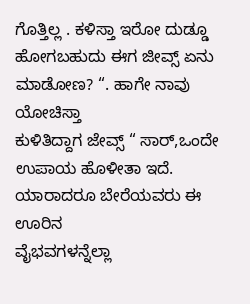ಗೊತ್ತಿಲ್ಲ . ಕಳಿಸ್ತಾ ಇರೋ ದುಡ್ಡೂ ಹೋಗಬಹುದು ಈಗ ಜೀವ್ಸ್ ಏನು ಮಾಡೋಣ? “. ಹಾಗೇ ನಾವು ಯೋಚಿಸ್ತಾ
ಕುಳಿತಿದ್ದಾಗ ಜೇವ್ಸ್ “ ಸಾರ್,ಒಂದೇ ಉಪಾಯ ಹೊಳೀತಾ ಇದೆ. ಯಾರಾದರೂ ಬೇರೆಯವರು ಈ ಊರಿನ
ವೈಭವಗಳನ್ನೆಲ್ಲಾ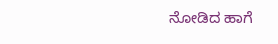ನೋಡಿದ ಹಾಗೆ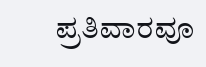ಪ್ರತಿವಾರವೂ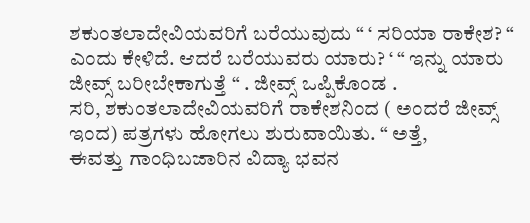ಶಕುಂತಲಾದೇವಿಯವರಿಗೆ ಬರೆಯುವುದು “ ‘ ಸರಿಯಾ ರಾಕೇಶ? “
ಎಂದು ಕೇಳಿದೆ. ಆದರೆ ಬರೆಯುವರು ಯಾರು? ‘ “ ಇನ್ನು ಯಾರು ಜೀವ್ಸ್ ಬರೀಬೇಕಾಗುತ್ತೆ “ . ಜೀವ್ಸ್ ಒಪ್ಪಿಕೊಂಡ .
ಸರಿ, ಶಕುಂತಲಾದೇವಿಯವರಿಗೆ ರಾಕೇಶನಿಂದ ( ಅಂದರೆ ಜೀವ್ಸ್ ಇಂದ) ಪತ್ರಗಳು ಹೋಗಲು ಶುರುವಾಯಿತು. “ ಅತ್ತೆ,
ಈವತ್ತು ಗಾಂಧಿಬಜಾರಿನ ವಿದ್ಯಾ ಭವನ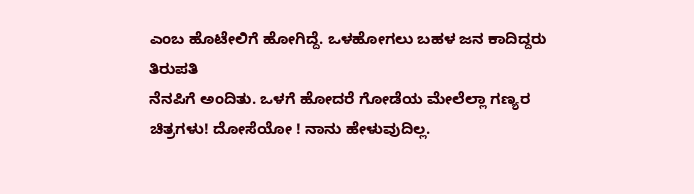ಎಂಬ ಹೊಟೇಲಿಗೆ ಹೋಗಿದ್ದೆ. ಒಳಹೋಗಲು ಬಹಳ ಜನ ಕಾದಿದ್ದರು ತಿರುಪತಿ
ನೆನಪಿಗೆ ಅಂದಿತು. ಒಳಗೆ ಹೋದರೆ ಗೋಡೆಯ ಮೇಲೆಲ್ಲಾ ಗಣ್ಯರ ಚಿತ್ರಗಳು! ದೋಸೆಯೋ ! ನಾನು ಹೇಳುವುದಿಲ್ಲ.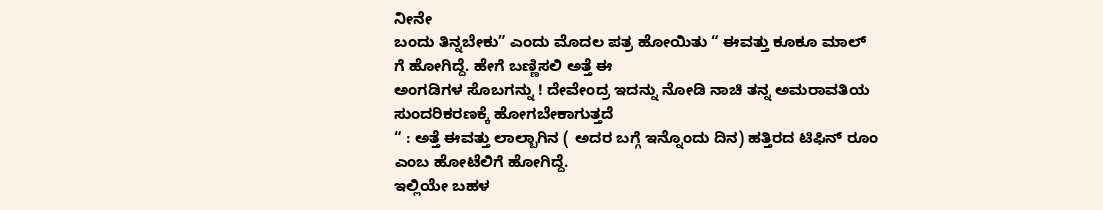ನೀನೇ
ಬಂದು ತಿನ್ನಬೇಕು” ಎಂದು ಮೊದಲ ಪತ್ರ ಹೋಯಿತು “ ಈವತ್ತು ಕೂಕೂ ಮಾಲ್ ಗೆ ಹೋಗಿದ್ದೆ. ಹೇಗೆ ಬಣ್ಣಿಸಲಿ ಅತ್ತೆ ಈ
ಅಂಗಡಿಗಳ ಸೊಬಗನ್ನು ! ದೇವೇಂದ್ರ ಇದನ್ನು ನೋಡಿ ನಾಚಿ ತನ್ನ ಅಮರಾವತಿಯ ಸುಂದರಿಕರಣಕ್ಕೆ ಹೋಗಬೇಕಾಗುತ್ತದೆ
“ : ಅತ್ತೆ ಈವತ್ತು ಲಾಲ್ಬಾಗಿನ ( ಅದರ ಬಗ್ಗೆ ಇನ್ನೊಂದು ದಿನ) ಹತ್ತಿರದ ಟಿಫಿನ್ ರೂಂ ಎಂಬ ಹೋಟೆಲಿಗೆ ಹೋಗಿದ್ದೆ.
ಇಲ್ಲಿಯೇ ಬಹಳ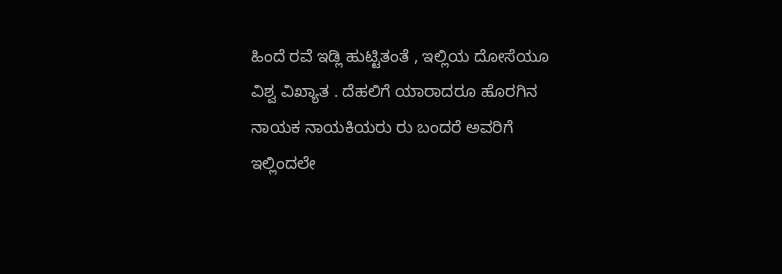ಹಿಂದೆ ರವೆ ಇಡ್ಲಿ ಹುಟ್ಟಿತಂತೆ , ಇಲ್ಲಿಯ ದೋಸೆಯೂ ವಿಶ್ವ ವಿಖ್ಯಾತ . ದೆಹಲಿಗೆ ಯಾರಾದರೂ ಹೊರಗಿನ
ನಾಯಕ ನಾಯಕಿಯರು ರು ಬಂದರೆ ಅವರಿಗೆ ಇಲ್ಲಿಂದಲೇ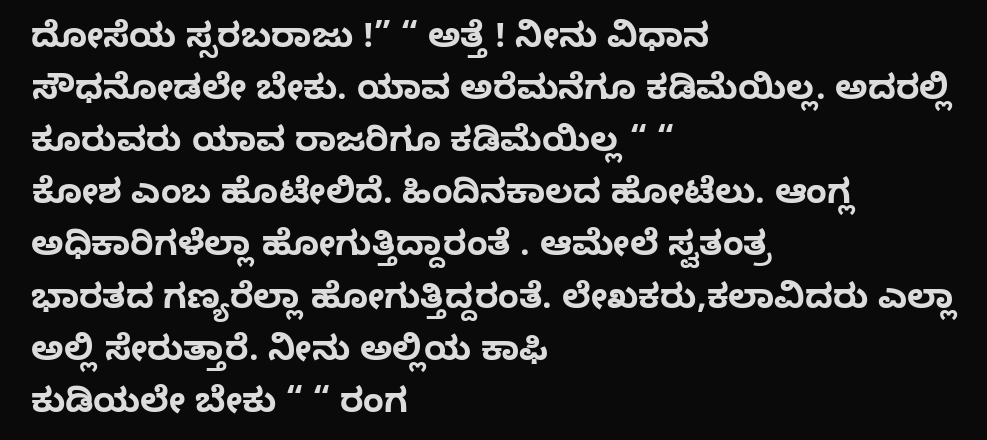ದೋಸೆಯ ಸ್ಸರಬರಾಜು !” “ ಅತ್ತೆ ! ನೀನು ವಿಧಾನ
ಸೌಧನೋಡಲೇ ಬೇಕು. ಯಾವ ಅರೆಮನೆಗೂ ಕಡಿಮೆಯಿಲ್ಲ. ಅದರಲ್ಲಿ ಕೂರುವರು ಯಾವ ರಾಜರಿಗೂ ಕಡಿಮೆಯಿಲ್ಲ “ “
ಕೋಶ ಎಂಬ ಹೊಟೇಲಿದೆ. ಹಿಂದಿನಕಾಲದ ಹೋಟೆಲು. ಆಂಗ್ಲ ಅಧಿಕಾರಿಗಳೆಲ್ಲಾ ಹೋಗುತ್ತಿದ್ದಾರಂತೆ . ಆಮೇಲೆ ಸ್ವತಂತ್ರ
ಭಾರತದ ಗಣ್ಯರೆಲ್ಲಾ ಹೋಗುತ್ತಿದ್ದರಂತೆ. ಲೇಖಕರು,ಕಲಾವಿದರು ಎಲ್ಲಾ ಅಲ್ಲಿ ಸೇರುತ್ತಾರೆ. ನೀನು ಅಲ್ಲಿಯ ಕಾಫಿ
ಕುಡಿಯಲೇ ಬೇಕು “ “ ರಂಗ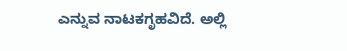ಎನ್ನುವ ನಾಟಕಗೃಹವಿದೆ. ಅಲ್ಲಿ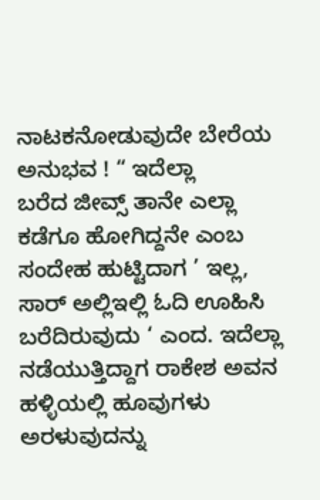ನಾಟಕನೋಡುವುದೇ ಬೇರೆಯ ಅನುಭವ ! “ ಇದೆಲ್ಲಾ
ಬರೆದ ಜೀವ್ಸ್ ತಾನೇ ಎಲ್ಲಾ ಕಡೆಗೂ ಹೋಗಿದ್ದನೇ ಎಂಬ ಸಂದೇಹ ಹುಟ್ಟಿದಾಗ ’ ಇಲ್ಲ, ಸಾರ್ ಅಲ್ಲಿಇಲ್ಲಿ ಓದಿ ಊಹಿಸಿ
ಬರೆದಿರುವುದು ‘ ಎಂದ. ಇದೆಲ್ಲಾ ನಡೆಯುತ್ತಿದ್ದಾಗ ರಾಕೇಶ ಅವನ ಹಳ್ಳಿಯಲ್ಲಿ ಹೂವುಗಳು ಅರಳುವುದನ್ನು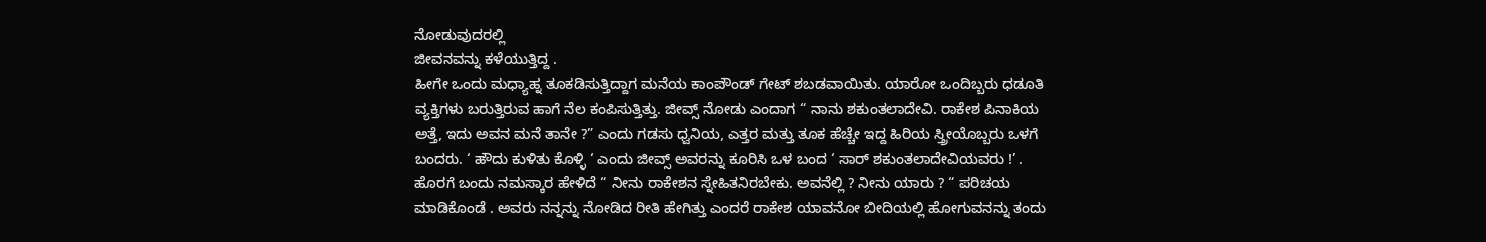ನೋಡುವುದರಲ್ಲಿ
ಜೀವನವನ್ನು ಕಳೆಯುತ್ತಿದ್ದ .
ಹೀಗೇ ಒಂದು ಮಧ್ಯಾಹ್ನ ತೂಕಡಿಸುತ್ತಿದ್ದಾಗ ಮನೆಯ ಕಾಂಪೌಂಡ್ ಗೇಟ್ ಶಬಡವಾಯಿತು. ಯಾರೋ ಒಂದಿಬ್ಬರು ಧಡೂತಿ
ವ್ಯಕ್ತಿಗಳು ಬರುತ್ತಿರುವ ಹಾಗೆ ನೆಲ ಕಂಪಿಸುತ್ತಿತ್ತು. ಜೀವ್ಸ್ ನೋಡು ಎಂದಾಗ “ ನಾನು ಶಕುಂತಲಾದೇವಿ. ರಾಕೇಶ ಪಿನಾಕಿಯ
ಅತ್ತೆ, ಇದು ಅವನ ಮನೆ ತಾನೇ ?” ಎಂದು ಗಡಸು ಧ್ವನಿಯ, ಎತ್ತರ ಮತ್ತು ತೂಕ ಹೆಚ್ಚೇ ಇದ್ದ ಹಿರಿಯ ಸ್ತ್ರೀಯೊಬ್ಬರು ಒಳಗೆ
ಬಂದರು. ‘ ಹೌದು ಕುಳಿತು ಕೊಳ್ಳಿ ‘ ಎಂದು ಜೀವ್ಸ್ ಅವರನ್ನು ಕೂರಿಸಿ ಒಳ ಬಂದ ‘ ಸಾರ್ ಶಕುಂತಲಾದೇವಿಯವರು !’ .
ಹೊರಗೆ ಬಂದು ನಮಸ್ಕಾರ ಹೇಳಿದೆ “ ನೀನು ರಾಕೇಶನ ಸ್ನೇಹಿತನಿರಬೇಕು. ಅವನೆಲ್ಲಿ ? ನೀನು ಯಾರು ? “ ಪರಿಚಯ
ಮಾಡಿಕೊಂಡೆ . ಅವರು ನನ್ನನ್ನು ನೋಡಿದ ರೀತಿ ಹೇಗಿತ್ತು ಎಂದರೆ ರಾಕೇಶ ಯಾವನೋ ಬೀದಿಯಲ್ಲಿ ಹೋಗುವನನ್ನು ತಂದು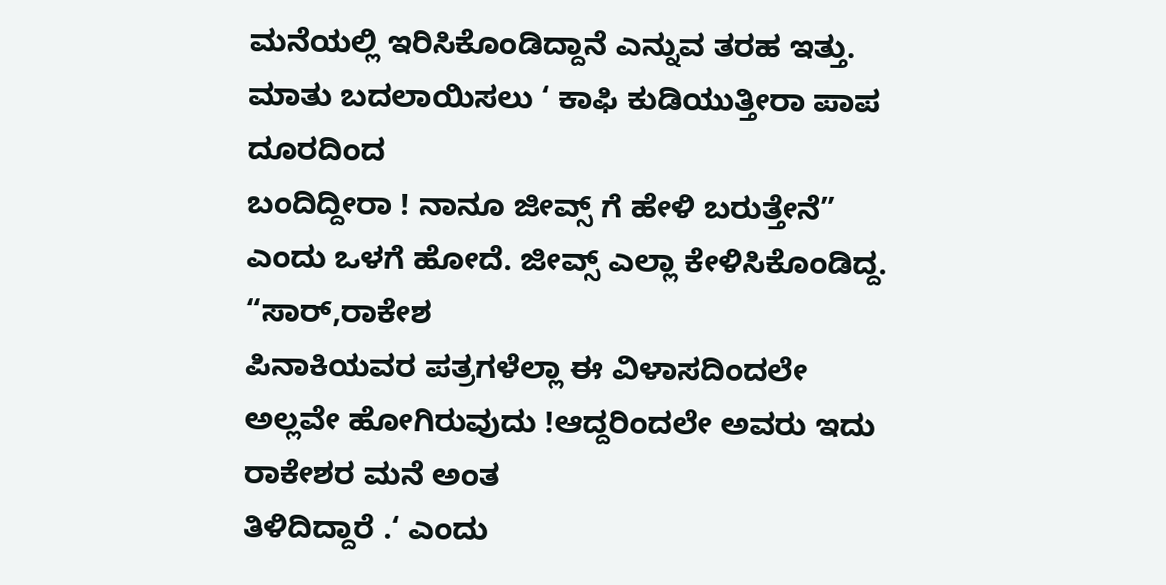ಮನೆಯಲ್ಲಿ ಇರಿಸಿಕೊಂಡಿದ್ದಾನೆ ಎನ್ನುವ ತರಹ ಇತ್ತು. ಮಾತು ಬದಲಾಯಿಸಲು ‘ ಕಾಫಿ ಕುಡಿಯುತ್ತೀರಾ ಪಾಪ ದೂರದಿಂದ
ಬಂದಿದ್ದೀರಾ ! ನಾನೂ ಜೀವ್ಸ್ ಗೆ ಹೇಳಿ ಬರುತ್ತೇನೆ” ಎಂದು ಒಳಗೆ ಹೋದೆ. ಜೀವ್ಸ್ ಎಲ್ಲಾ ಕೇಳಿಸಿಕೊಂಡಿದ್ದ. “ಸಾರ್,ರಾಕೇಶ
ಪಿನಾಕಿಯವರ ಪತ್ರಗಳೆಲ್ಲಾ ಈ ವಿಳಾಸದಿಂದಲೇ ಅಲ್ಲವೇ ಹೋಗಿರುವುದು !ಆದ್ದರಿಂದಲೇ ಅವರು ಇದು ರಾಕೇಶರ ಮನೆ ಅಂತ
ತಿಳಿದಿದ್ದಾರೆ .‘ ಎಂದು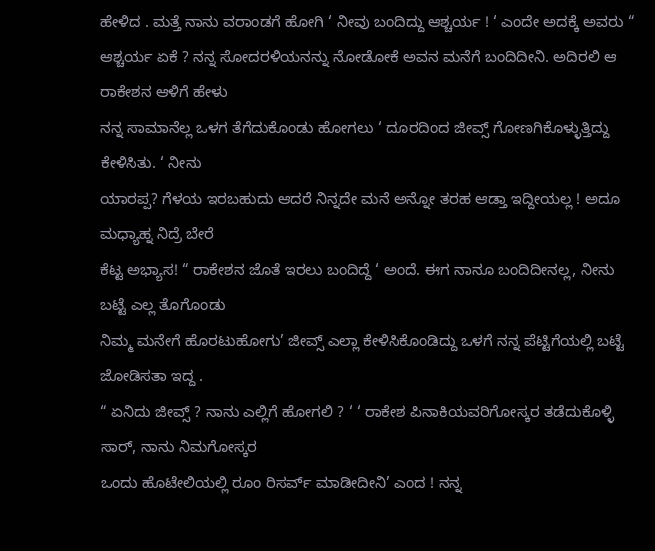ಹೇಳಿದ . ಮತ್ತೆ ನಾನು ವರಾಂಡಗೆ ಹೋಗಿ ‘ ನೀವು ಬಂದಿದ್ದು ಆಶ್ಚರ್ಯ ! ‘ ಎಂದೇ ಅದಕ್ಕೆ ಅವರು “
ಆಶ್ಚರ್ಯ ಏಕೆ ? ನನ್ನ ಸೋದರಳಿಯನನ್ನು ನೋಡೋಕೆ ಅವನ ಮನೆಗೆ ಬಂದಿದೀನಿ. ಅದಿರಲಿ ಆ ರಾಕೇಶನ ಆಳಿಗೆ ಹೇಳು
ನನ್ನ ಸಾಮಾನೆಲ್ಲ ಒಳಗ ತೆಗೆದುಕೊಂಡು ಹೋಗಲು ‘ ದೂರದಿಂದ ಜೀವ್ಸ್ ಗೋಣಗಿಕೊಳ್ಳುತ್ತಿದ್ದು ಕೇಳಿಸಿತು. ‘ ನೀನು
ಯಾರಪ್ಪ? ಗೆಳಯ ಇರಬಹುದು ಆದರೆ ನಿನ್ನದೇ ಮನೆ ಅನ್ನೋ ತರಹ ಆಡ್ತಾ ಇದ್ದೀಯಲ್ಲ ! ಅದೂ ಮಧ್ಯಾಹ್ನ ನಿದ್ರೆ ಬೇರೆ
ಕೆಟ್ಟ ಅಭ್ಯಾಸ! “ ರಾಕೇಶನ ಜೊತೆ ಇರಲು ಬಂದಿದ್ದೆ ‘ ಅಂದೆ. ಈಗ ನಾನೂ ಬಂದಿದೀನಲ್ಲ, ನೀನು ಬಟ್ಟೆ ಎಲ್ಲ ತೊಗೊಂಡು
ನಿಮ್ಮ ಮನೇಗೆ ಹೊರಟುಹೋಗು’ ಜೀವ್ಸ್ ಎಲ್ಲಾ ಕೇಳಿಸಿಕೊಂಡಿದ್ದು ಒಳಗೆ ನನ್ನ ಪೆಟ್ಟಿಗೆಯಲ್ಲಿ ಬಟ್ಟೆ ಜೋಡಿಸತಾ ಇದ್ದ .
“ ಏನಿದು ಜೀವ್ಸ್ ? ನಾನು ಎಲ್ಲಿಗೆ ಹೋಗಲಿ ? ‘ ‘ ರಾಕೇಶ ಪಿನಾಕಿಯವರಿಗೋಸ್ಕರ ತಡೆದುಕೊಳ್ಳಿ ಸಾರ್, ನಾನು ನಿಮಗೋಸ್ಕರ
ಒಂದು ಹೊಟೇಲಿಯಲ್ಲಿ ರೂಂ ರಿಸರ್ವ್ ಮಾಡೀದೀನಿ’ ಎಂದ ! ನನ್ನ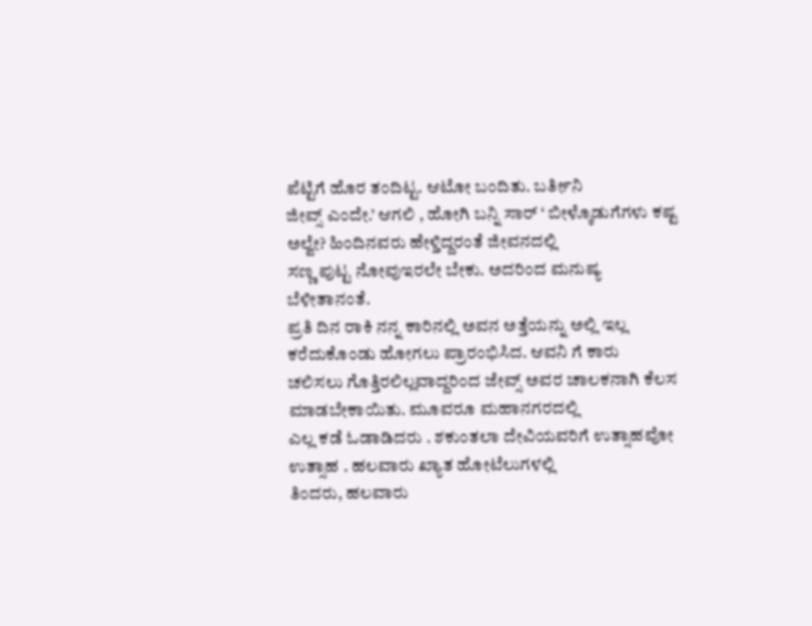ಪೆಟ್ಟಿಗೆ ಹೊರ ತಂದಿಟ್ಟ. ಆಟೋ ಬಂದಿತು. ಬರ್ತೀನಿ
ಜೀವ್ಸ್ ಎಂದೇ.’ ಆಗಲಿ , ಹೋಗಿ ಬನ್ನಿ ಸಾರ್ ‘ ಬೀಳ್ಕೊಡುಗೆಗಳು ಕಷ್ಟ ಅಲ್ವೇ? ಹಿಂದಿನವರು ಹೇಳ್ತಿದ್ದರಂತೆ ಜೀವನದಲ್ಲಿ
ಸಣ್ಣ ಪುಟ್ಟ ನೋವುಇರಲೇ ಬೇಕು. ಅದರಿಂದ ಮನುಷ್ಯ ಬೆಳೀತಾನಂತೆ.
ಪ್ರತಿ ದಿನ ರಾಕಿ ನನ್ನ ಕಾರಿನಲ್ಲಿ ಅವನ ಅತ್ತೆಯನ್ನು ಅಲ್ಲಿ ಇಲ್ಲ ಕರೆದುಕೊಂಡು ಹೋಗಲು ಪ್ರಾರಂಭಿಸಿದ. ಆವನಿ ಗೆ ಕಾರು
ಚಲಿಸಲು ಗೊತ್ತಿರಲಿಲ್ಲವಾದ್ದರಿಂದ ಜೇವ್ಸ್ ಅವರ ಚಾಲಕನಾಗಿ ಕೆಲಸ ಮಾಡಬೇಕಾಯಿತು. ಮೂವರೂ ಮಹಾನಗರದಲ್ಲಿ
ಎಲ್ಲ ಕಡೆ ಓಡಾಡಿದರು . ಶಕುಂತಲಾ ದೇವಿಯವರಿಗೆ ಉತ್ಸಾಹವೋ ಉತ್ಸಾಹ . ಹಲವಾರು ಖ್ಯಾತ ಹೋಟೆಲುಗಳಲ್ಲಿ
ತಿಂದರು, ಹಲವಾರು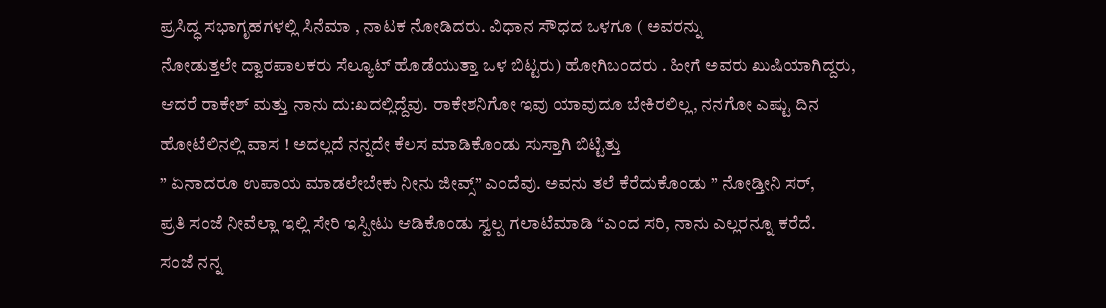ಪ್ರಸಿದ್ಧ ಸಭಾಗೃಹಗಳಲ್ಲಿ ಸಿನೆಮಾ , ನಾಟಕ ನೋಡಿದರು. ವಿಧಾನ ಸೌಧದ ಒಳಗೂ ( ಅವರನ್ನು
ನೋಡುತ್ತಲೇ ದ್ವಾರಪಾಲಕರು ಸೆಲ್ಯೂಟ್ ಹೊಡೆಯುತ್ತಾ ಒಳ ಬಿಟ್ಟರು) ಹೋಗಿಬಂದರು . ಹೀಗೆ ಅವರು ಖುಷಿಯಾಗಿದ್ದರು,
ಆದರೆ ರಾಕೇಶ್ ಮತ್ತು ನಾನು ದು:ಖದಲ್ಲಿದ್ದೆವು. ರಾಕೇಶನಿಗೋ ಇವು ಯಾವುದೂ ಬೇಕಿರಲಿಲ್ಲ, ನನಗೋ ಎಷ್ಟು ದಿನ
ಹೋಟೆಲಿನಲ್ಲಿ ವಾಸ ! ಅದಲ್ಲದೆ ನನ್ನದೇ ಕೆಲಸ ಮಾಡಿಕೊಂಡು ಸುಸ್ತಾಗಿ ಬಿಟ್ಟಿತ್ತು
” ಏನಾದರೂ ಉಪಾಯ ಮಾಡಲೇಬೇಕು ನೀನು ಜೀವ್ಸ್” ಎಂದೆವು. ಅವನು ತಲೆ ಕೆರೆದುಕೊಂಡು ” ನೋಡ್ತೀನಿ ಸರ್,
ಪ್ರತಿ ಸಂಜೆ ನೀವೆಲ್ಲಾ ಇಲ್ಲಿ ಸೇರಿ ಇಸ್ಪೀಟು ಆಡಿಕೊಂಡು ಸ್ವಲ್ಪ ಗಲಾಟೆಮಾಡಿ “ಎಂದ ಸರಿ, ನಾನು ಎಲ್ಲರನ್ನೂ ಕರೆದೆ.
ಸಂಜೆ ನನ್ನ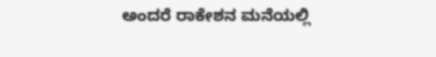ಅಂದರೆ ರಾಕೇಶನ ಮನೆಯಲ್ಲಿ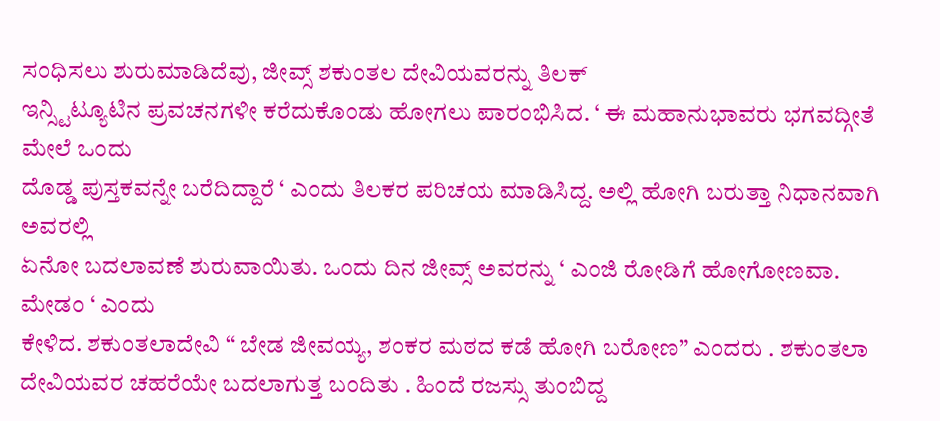ಸಂಧಿಸಲು ಶುರುಮಾಡಿದೆವು, ಜೀವ್ಸ್ ಶಕುಂತಲ ದೇವಿಯವರನ್ನು ತಿಲಕ್
ಇನ್ಸ್ಟಿಟ್ಯೂಟಿನ ಪ್ರವಚನಗಳೀ ಕರೆದುಕೊಂಡು ಹೋಗಲು ಪಾರಂಭಿಸಿದ. ‘ ಈ ಮಹಾನುಭಾವರು ಭಗವದ್ಗೀತೆ ಮೇಲೆ ಒಂದು
ದೊಡ್ಡ ಪುಸ್ತಕವನ್ನೇ ಬರೆದಿದ್ದಾರೆ ‘ ಎಂದು ತಿಲಕರ ಪರಿಚಯ ಮಾಡಿಸಿದ್ದ. ಅಲ್ಲಿ ಹೋಗಿ ಬರುತ್ತಾ ನಿಧಾನವಾಗಿ ಅವರಲ್ಲಿ
ಏನೋ ಬದಲಾವಣೆ ಶುರುವಾಯಿತು. ಒಂದು ದಿನ ಜೀವ್ಸ್ ಅವರನ್ನು ‘ ಎಂಜಿ ರೋಡಿಗೆ ಹೋಗೋಣವಾ. ಮೇಡಂ ‘ ಎಂದು
ಕೇಳಿದ. ಶಕುಂತಲಾದೇವಿ “ ಬೇಡ ಜೀವಯ್ಯ, ಶಂಕರ ಮಠದ ಕಡೆ ಹೋಗಿ ಬರೋಣ” ಎಂದರು . ಶಕುಂತಲಾ
ದೇವಿಯವರ ಚಹರೆಯೇ ಬದಲಾಗುತ್ತ ಬಂದಿತು . ಹಿಂದೆ ರಜಸ್ಸು ತುಂಬಿದ್ದ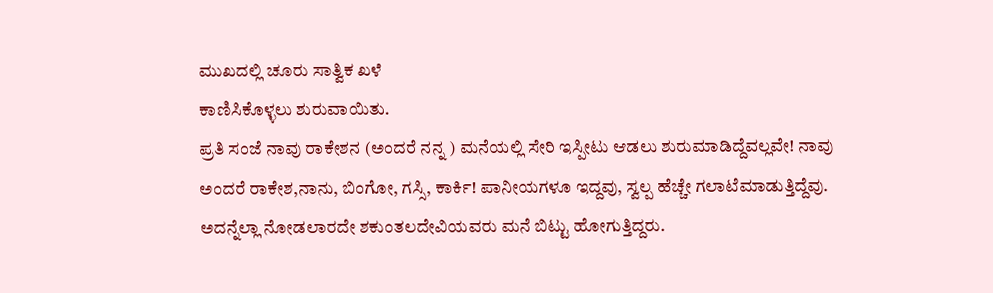ಮುಖದಲ್ಲಿ ಚೂರು ಸಾತ್ವಿಕ ಖಳೆ
ಕಾಣಿಸಿಕೊಳ್ಳಲು ಶುರುವಾಯಿತು.
ಪ್ರತಿ ಸಂಜೆ ನಾವು ರಾಕೇಶನ (ಅಂದರೆ ನನ್ನ ) ಮನೆಯಲ್ಲಿ ಸೇರಿ ಇಸ್ಪೀಟು ಆಡಲು ಶುರುಮಾಡಿದ್ದೆವಲ್ಲವೇ! ನಾವು
ಅಂದರೆ ರಾಕೇಶ,ನಾನು, ಬಿಂಗೋ, ಗಸ್ಸಿ, ಕಾರ್ಕಿ! ಪಾನೀಯಗಳೂ ಇದ್ದವು, ಸ್ವಲ್ಪ ಹೆಚ್ಚೇ ಗಲಾಟೆಮಾಡುತ್ತಿದ್ದೆವು.
ಅದನ್ನೆಲ್ಲಾ ನೋಡಲಾರದೇ ಶಕುಂತಲದೇವಿಯವರು ಮನೆ ಬಿಟ್ಟು ಹೋಗುತ್ತಿದ್ದರು.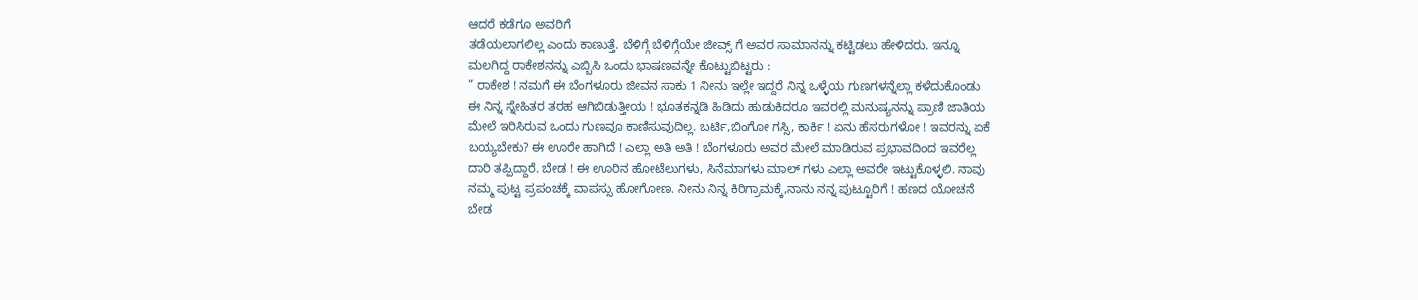ಆದರೆ ಕಡೆಗೂ ಅವರಿಗೆ
ತಡೆಯಲಾಗಲಿಲ್ಲ ಎಂದು ಕಾಣುತ್ತೆ. ಬೆಳಿಗ್ಗೆ ಬೆಳಿಗ್ಗೆಯೇ ಜೀವ್ಸ್ ಗೆ ಅವರ ಸಾಮಾನನ್ನು ಕಟ್ಟಿಡಲು ಹೇಳಿದರು. ಇನ್ನೂ
ಮಲಗಿದ್ದ ರಾಕೇಶನನ್ನು ಎಬ್ಬಿಸಿ ಒಂದು ಭಾಷಣವನ್ನೇ ಕೊಟ್ಟುಬಿಟ್ಟರು :
” ರಾಕೇಶ ! ನಮಗೆ ಈ ಬೆಂಗಳೂರು ಜೀವನ ಸಾಕು 1 ನೀನು ಇಲ್ಲೇ ಇದ್ದರೆ ನಿನ್ನ ಒಳ್ಳೆಯ ಗುಣಗಳನ್ನೆಲ್ಲಾ ಕಳೆದುಕೊಂಡು
ಈ ನಿನ್ನ ಸ್ನೇಹಿತರ ತರಹ ಆಗಿಬಿಡುತ್ತೀಯ ! ಭೂತಕನ್ನಡಿ ಹಿಡಿದು ಹುಡುಕಿದರೂ ಇವರಲ್ಲಿ ಮನುಷ್ಯನನ್ನು ಪ್ರಾಣಿ ಜಾತಿಯ
ಮೇಲೆ ಇರಿಸಿರುವ ಒಂದು ಗುಣವೂ ಕಾಣಿಸುವುದಿಲ್ಲ. ಬರ್ಟಿ,ಬಿಂಗೋ ಗಸ್ಸಿ, ಕಾರ್ಕಿ ! ಏನು ಹೆಸರುಗಳೋ ! ಇವರನ್ನು ಏಕೆ
ಬಯ್ಯಬೇಕು? ಈ ಊರೇ ಹಾಗಿದೆ ! ಎಲ್ಲಾ ಅತಿ ಅತಿ ! ಬೆಂಗಳೂರು ಅವರ ಮೇಲೆ ಮಾಡಿರುವ ಪ್ರಭಾವದಿಂದ ಇವರೆಲ್ಲ
ದಾರಿ ತಪ್ಪಿದ್ದಾರೆ. ಬೇಡ ! ಈ ಊರಿನ ಹೋಟೆಲುಗಳು, ಸಿನೆಮಾಗಳು ಮಾಲ್ ಗಳು ಎಲ್ಲಾ ಅವರೇ ಇಟ್ಟುಕೊಳ್ಳಲಿ. ನಾವು
ನಮ್ಮ ಪುಟ್ಟ ಪ್ರಪಂಚಕ್ಕೆ ವಾಪಸ್ಸು ಹೋಗೋಣ. ನೀನು ನಿನ್ನ ಕಿರಿಗ್ರಾಮಕ್ಕೆ,ನಾನು ನನ್ನ ಪುಟ್ಟೂರಿಗೆ ! ಹಣದ ಯೋಚನೆ
ಬೇಡ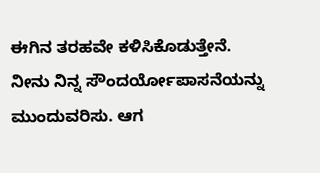ಈಗಿನ ತರಹವೇ ಕಳಿಸಿಕೊಡುತ್ತೇನೆ. ನೀನು ನಿನ್ನ ಸೌಂದರ್ಯೋಪಾಸನೆಯನ್ನು ಮುಂದುವರಿಸು. ಆಗ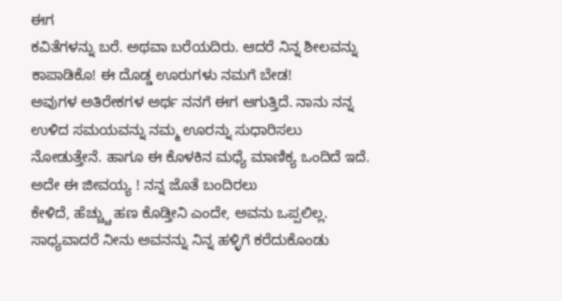ಈಗ
ಕವಿತೆಗಳನ್ನು ಬರೆ. ಅಥವಾ ಬರೆಯದಿರು. ಆದರೆ ನಿನ್ನ ಶೀಲವನ್ನು ಕಾಪಾಡಿಕೊ! ಈ ದೊಡ್ಡ ಊರುಗಳು ನಮಗೆ ಬೇಡ!
ಅವುಗಳ ಅತಿರೇಕಗಳ ಅರ್ಥ ನನಗೆ ಈಗ ಆಗುತ್ತಿದೆ. ನಾನು ನನ್ನ ಉಳಿದ ಸಮಯವನ್ನು ನಮ್ಮ ಊರನ್ನು ಸುಧಾರಿಸಲು
ನೋಡುತ್ತೇನೆ. ಹಾಗೂ ಈ ಕೊಳಕಿನ ಮಧ್ಯೆ ಮಾಣಿಕ್ಯ ಒಂದಿದೆ ಇದೆ. ಅದೇ ಈ ಜೀವಯ್ಯ ! ನನ್ನ ಜೊತೆ ಬಂದಿರಲು
ಕೇಳಿದೆ, ಹೆಚ್ಚ್ಚು ಹಣ ಕೊಡ್ತೀನಿ ಎಂದೇ, ಅವನು ಒಪ್ಪಲಿಲ್ಲ. ಸಾಧ್ಯವಾದರೆ ನೀನು ಅವನನ್ನು ನಿನ್ನ ಹಳ್ಳಿಗೆ ಕರೆದುಕೊಂಡು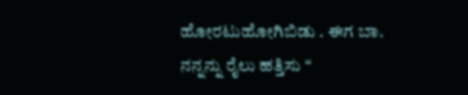ಹೋರಟುಹೋಗಿಬಿಡು . ಈಗ ಬಾ. ನನ್ನನ್ನು ರೈಲು ಹತ್ತಿಸು “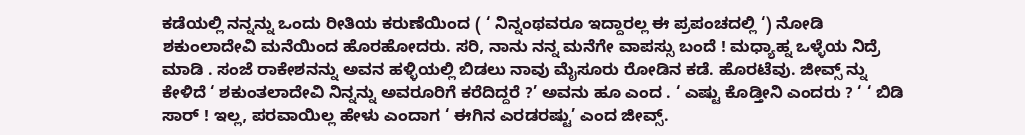ಕಡೆಯಲ್ಲಿ ನನ್ನನ್ನು ಒಂದು ರೀತಿಯ ಕರುಣೆಯಿಂದ ( ‘ ನಿನ್ನಂಥವರೂ ಇದ್ದಾರಲ್ಲ ಈ ಪ್ರಪಂಚದಲ್ಲಿ ‘) ನೋಡಿ
ಶಕುಂಲಾದೇವಿ ಮನೆಯಿಂದ ಹೊರಹೋದರು. ಸರಿ, ನಾನು ನನ್ನ ಮನೆಗೇ ವಾಪಸ್ಸು ಬಂದೆ ! ಮಧ್ಯಾಹ್ನ ಒಳ್ಳೆಯ ನಿದ್ರೆ
ಮಾಡಿ . ಸಂಜೆ ರಾಕೇಶನನ್ನು ಅವನ ಹಳ್ಳಿಯಲ್ಲಿ ಬಿಡಲು ನಾವು ಮೈಸೂರು ರೋಡಿನ ಕಡೆ. ಹೊರಟೆವು. ಜೀವ್ಸ್ ನ್ನು
ಕೇಳಿದೆ ‘ ಶಕುಂತಲಾದೇವಿ ನಿನ್ನನ್ನು ಅವರೂರಿಗೆ ಕರೆದಿದ್ದರೆ ?’ ಅವನು ಹೂ ಎಂದ . ‘ ಎಷ್ಟು ಕೊಡ್ತೀನಿ ಎಂದರು ? ‘ ‘ ಬಿಡಿ
ಸಾರ್ ! ಇಲ್ಲ, ಪರವಾಯಿಲ್ಲ ಹೇಳು ಎಂದಾಗ ‘ ಈಗಿನ ಎರಡರಷ್ಟು’ ಎಂದ ಜೀವ್ಸ್.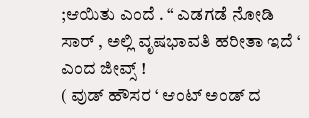;ಆಯಿತು ಎಂದೆ . “ ಎಡಗಡೆ ನೋಡಿ
ಸಾರ್ , ಅಲ್ಲಿ ವೃಷಭಾವತಿ ಹರೀತಾ ಇದೆ ‘ ಎಂದ ಜೀವ್ಸ್ !
( ವುಡ್ ಹೌಸರ ‘ ಆಂಟ್ ಅಂಡ್ ದ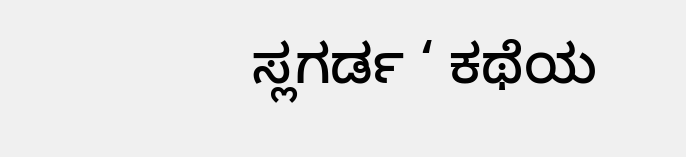ಸ್ಲಗರ್ಡ ‘ ಕಥೆಯ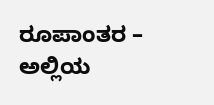ರೂಪಾಂತರ – ಅಲ್ಲಿಯ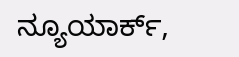ನ್ಯೂಯಾರ್ಕ್,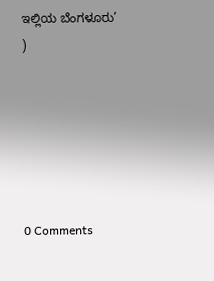ಇಲ್ಲಿಯ ಬೆಂಗಳೂರು’ )






0 Comments